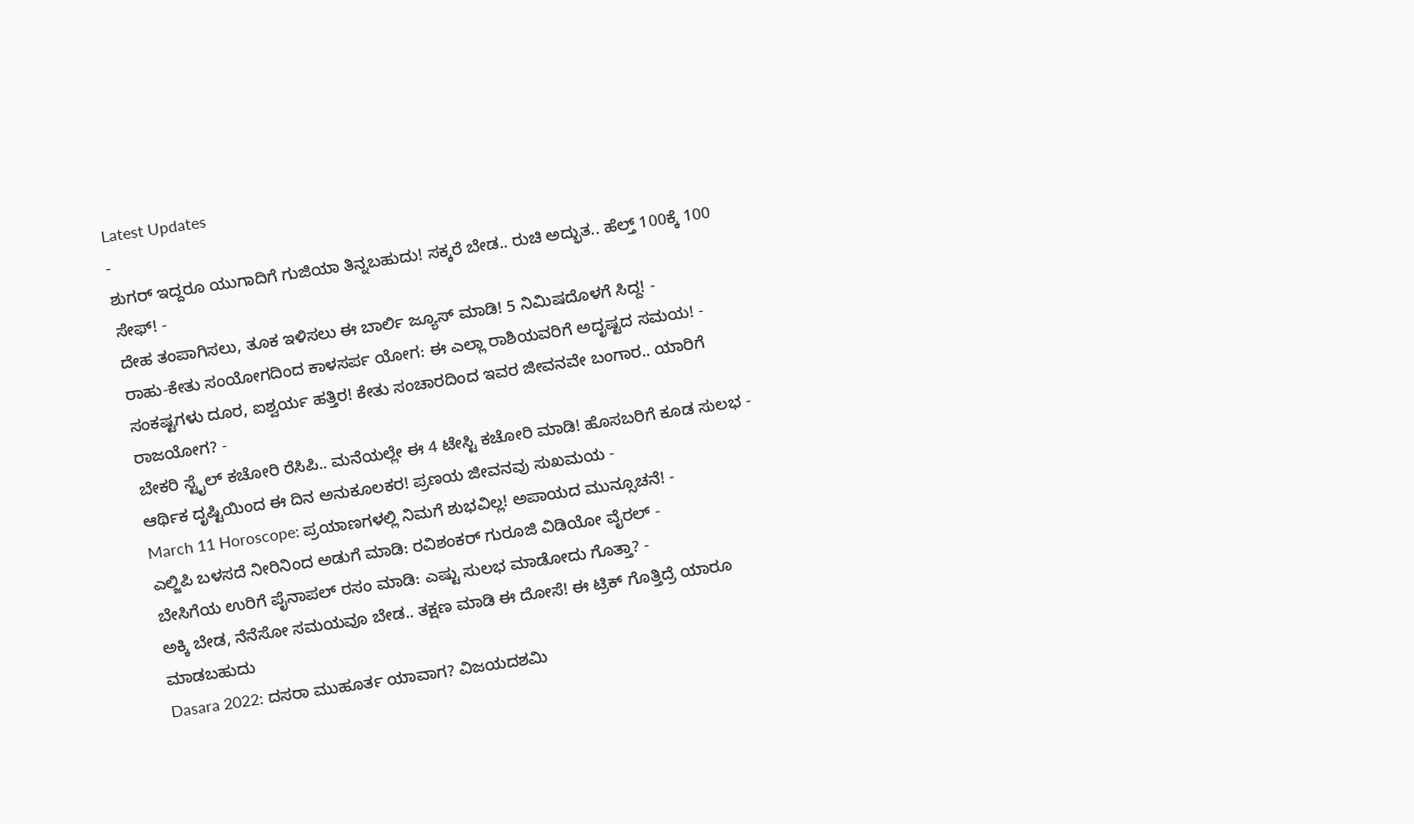Latest Updates
-
ಶುಗರ್ ಇದ್ದರೂ ಯುಗಾದಿಗೆ ಗುಜಿಯಾ ತಿನ್ನಬಹುದು! ಸಕ್ಕರೆ ಬೇಡ.. ರುಚಿ ಅದ್ಭುತ.. ಹೆಲ್ತ್ 100ಕ್ಕೆ 100 ಸೇಫ್! -
ದೇಹ ತಂಪಾಗಿಸಲು, ತೂಕ ಇಳಿಸಲು ಈ ಬಾರ್ಲಿ ಜ್ಯೂಸ್ ಮಾಡಿ! 5 ನಿಮಿಷದೊಳಗೆ ಸಿದ್ದ! -
ರಾಹು-ಕೇತು ಸಂಯೋಗದಿಂದ ಕಾಳಸರ್ಪ ಯೋಗ: ಈ ಎಲ್ಲಾ ರಾಶಿಯವರಿಗೆ ಅದೃಷ್ಟದ ಸಮಯ! -
ಸಂಕಷ್ಟಗಳು ದೂರ, ಐಶ್ವರ್ಯ ಹತ್ತಿರ! ಕೇತು ಸಂಚಾರದಿಂದ ಇವರ ಜೀವನವೇ ಬಂಗಾರ.. ಯಾರಿಗೆ ರಾಜಯೋಗ? -
ಬೇಕರಿ ಸ್ಟೈಲ್ ಕಚೋರಿ ರೆಸಿಪಿ.. ಮನೆಯಲ್ಲೇ ಈ 4 ಟೇಸ್ಟಿ ಕಚೋರಿ ಮಾಡಿ! ಹೊಸಬರಿಗೆ ಕೂಡ ಸುಲಭ -
ಆರ್ಥಿಕ ದೃಷ್ಟಿಯಿಂದ ಈ ದಿನ ಅನುಕೂಲಕರ! ಪ್ರಣಯ ಜೀವನವು ಸುಖಮಯ -
March 11 Horoscope: ಪ್ರಯಾಣಗಳಲ್ಲಿ ನಿಮಗೆ ಶುಭವಿಲ್ಲ! ಅಪಾಯದ ಮುನ್ಸೂಚನೆ! -
ಎಲ್ಜಿಪಿ ಬಳಸದೆ ನೀರಿನಿಂದ ಅಡುಗೆ ಮಾಡಿ: ರವಿಶಂಕರ್ ಗುರೂಜಿ ವಿಡಿಯೋ ವೈರಲ್ -
ಬೇಸಿಗೆಯ ಉರಿಗೆ ಪೈನಾಪಲ್ ರಸಂ ಮಾಡಿ: ಎಷ್ಟು ಸುಲಭ ಮಾಡೋದು ಗೊತ್ತಾ? -
ಅಕ್ಕಿ ಬೇಡ, ನೆನೆಸೋ ಸಮಯವೂ ಬೇಡ.. ತಕ್ಷಣ ಮಾಡಿ ಈ ದೋಸೆ! ಈ ಟ್ರಿಕ್ ಗೊತ್ತಿದ್ರೆ ಯಾರೂ ಮಾಡಬಹುದು
Dasara 2022: ದಸರಾ ಮುಹೂರ್ತ ಯಾವಾಗ? ವಿಜಯದಶಮಿ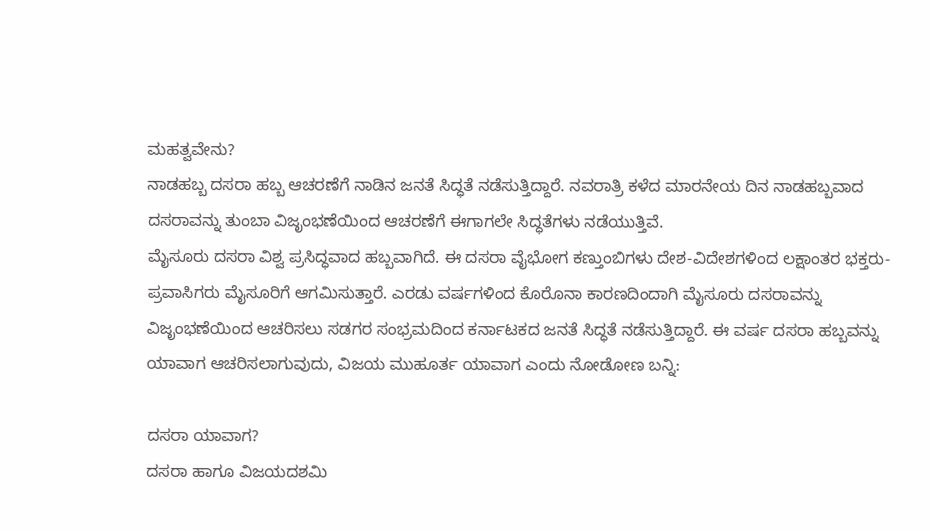ಮಹತ್ವವೇನು?
ನಾಡಹಬ್ಬ ದಸರಾ ಹಬ್ಬ ಆಚರಣೆಗೆ ನಾಡಿನ ಜನತೆ ಸಿದ್ಧತೆ ನಡೆಸುತ್ತಿದ್ದಾರೆ. ನವರಾತ್ರಿ ಕಳೆದ ಮಾರನೇಯ ದಿನ ನಾಡಹಬ್ಬವಾದ ದಸರಾವನ್ನು ತುಂಬಾ ವಿಜೃಂಭಣೆಯಿಂದ ಆಚರಣೆಗೆ ಈಗಾಗಲೇ ಸಿದ್ಧತೆಗಳು ನಡೆಯುತ್ತಿವೆ.
ಮೈಸೂರು ದಸರಾ ವಿಶ್ವ ಪ್ರಸಿದ್ಧವಾದ ಹಬ್ಬವಾಗಿದೆ. ಈ ದಸರಾ ವೈಭೋಗ ಕಣ್ತುಂಬಿಗಳು ದೇಶ-ವಿದೇಶಗಳಿಂದ ಲಕ್ಷಾಂತರ ಭಕ್ತರು-ಪ್ರವಾಸಿಗರು ಮೈಸೂರಿಗೆ ಆಗಮಿಸುತ್ತಾರೆ. ಎರಡು ವರ್ಷಗಳಿಂದ ಕೊರೊನಾ ಕಾರಣದಿಂದಾಗಿ ಮೈಸೂರು ದಸರಾವನ್ನು ವಿಜೃಂಭಣೆಯಿಂದ ಆಚರಿಸಲು ಸಡಗರ ಸಂಭ್ರಮದಿಂದ ಕರ್ನಾಟಕದ ಜನತೆ ಸಿದ್ಧತೆ ನಡೆಸುತ್ತಿದ್ದಾರೆ. ಈ ವರ್ಷ ದಸರಾ ಹಬ್ಬವನ್ನು ಯಾವಾಗ ಆಚರಿಸಲಾಗುವುದು, ವಿಜಯ ಮುಹೂರ್ತ ಯಾವಾಗ ಎಂದು ನೋಡೋಣ ಬನ್ನಿ:

ದಸರಾ ಯಾವಾಗ?
ದಸರಾ ಹಾಗೂ ವಿಜಯದಶಮಿ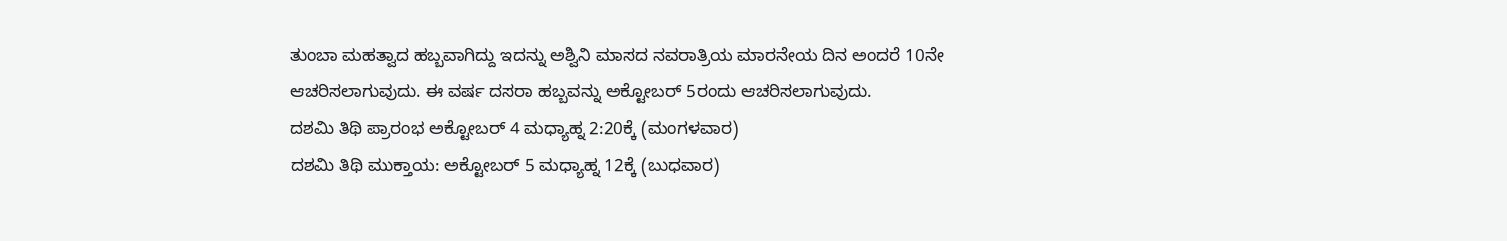ತುಂಬಾ ಮಹತ್ವಾದ ಹಬ್ಬವಾಗಿದ್ದು ಇದನ್ನು ಅಶ್ವಿನಿ ಮಾಸದ ನವರಾತ್ರಿಯ ಮಾರನೇಯ ದಿನ ಅಂದರೆ 10ನೇ ಆಚರಿಸಲಾಗುವುದು. ಈ ವರ್ಷ ದಸರಾ ಹಬ್ಬವನ್ನು ಅಕ್ಟೋಬರ್ 5ರಂದು ಆಚರಿಸಲಾಗುವುದು.
ದಶಮಿ ತಿಥಿ ಪ್ರಾರಂಭ ಅಕ್ಟೋಬರ್ 4 ಮಧ್ಯಾಹ್ನ 2:20ಕ್ಕೆ (ಮಂಗಳವಾರ)
ದಶಮಿ ತಿಥಿ ಮುಕ್ತಾಯ: ಅಕ್ಟೋಬರ್ 5 ಮಧ್ಯಾಹ್ನ 12ಕ್ಕೆ (ಬುಧವಾರ)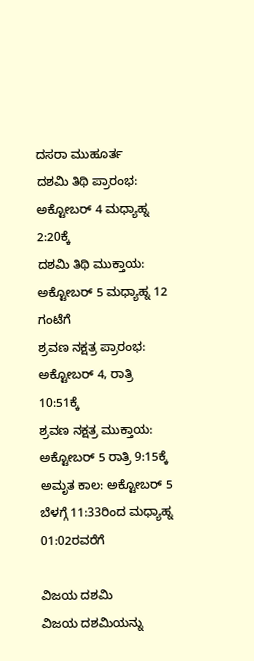ದಸರಾ ಮುಹೂರ್ತ
ದಶಮಿ ತಿಥಿ ಪ್ರಾರಂಭ: ಅಕ್ಟೋಬರ್ 4 ಮಧ್ಯಾಹ್ನ 2:20ಕ್ಕೆ
ದಶಮಿ ತಿಥಿ ಮುಕ್ತಾಯ: ಅಕ್ಟೋಬರ್ 5 ಮಧ್ಯಾಹ್ನ 12 ಗಂಟೆಗೆ
ಶ್ರವಣ ನಕ್ಷತ್ರ ಪ್ರಾರಂಭ: ಅಕ್ಟೋಬರ್ 4, ರಾತ್ರಿ 10:51ಕ್ಕೆ
ಶ್ರವಣ ನಕ್ಷತ್ರ ಮುಕ್ತಾಯ: ಅಕ್ಟೋಬರ್ 5 ರಾತ್ರಿ 9:15ಕ್ಕೆ
ಅಮೃತ ಕಾಲ: ಅಕ್ಟೋಬರ್ 5 ಬೆಳಗ್ಗೆ 11:33ರಿಂದ ಮಧ್ಯಾಹ್ನ 01:02ರವರೆಗೆ

ವಿಜಯ ದಶಮಿ
ವಿಜಯ ದಶಮಿಯನ್ನು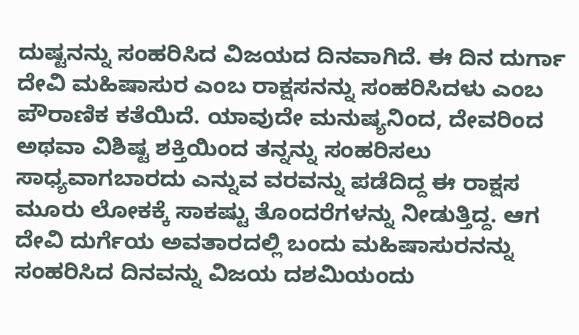ದುಷ್ಟನನ್ನು ಸಂಹರಿಸಿದ ವಿಜಯದ ದಿನವಾಗಿದೆ. ಈ ದಿನ ದುರ್ಗಾ ದೇವಿ ಮಹಿಷಾಸುರ ಎಂಬ ರಾಕ್ಷಸನನ್ನು ಸಂಹರಿಸಿದಳು ಎಂಬ ಪೌರಾಣಿಕ ಕತೆಯಿದೆ. ಯಾವುದೇ ಮನುಷ್ಯನಿಂದ, ದೇವರಿಂದ ಅಥವಾ ವಿಶಿಷ್ಟ ಶಕ್ತಿಯಿಂದ ತನ್ನನ್ನು ಸಂಹರಿಸಲು ಸಾಧ್ಯವಾಗಬಾರದು ಎನ್ನುವ ವರವನ್ನು ಪಡೆದಿದ್ದ ಈ ರಾಕ್ಷಸ ಮೂರು ಲೋಕಕ್ಕೆ ಸಾಕಷ್ಟು ತೊಂದರೆಗಳನ್ನು ನೀಡುತ್ತಿದ್ದ. ಆಗ ದೇವಿ ದುರ್ಗೆಯ ಅವತಾರದಲ್ಲಿ ಬಂದು ಮಹಿಷಾಸುರನನ್ನು ಸಂಹರಿಸಿದ ದಿನವನ್ನು ವಿಜಯ ದಶಮಿಯಂದು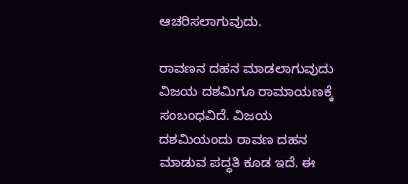ಆಚರಿಸಲಾಗುವುದು.

ರಾವಣನ ದಹನ ಮಾಡಲಾಗುವುದು
ವಿಜಯ ದಶಮಿಗೂ ರಾಮಾಯಣಕ್ಕೆ ಸಂಬಂಧವಿದೆ. ವಿಜಯ ದಶಮಿಯಂದು ರಾವಣ ದಹನ ಮಾಡುವ ಪದ್ಧತಿ ಕೂಡ ಇದೆ. ಈ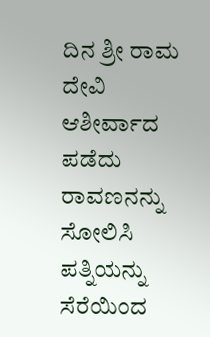ದಿನ ಶ್ರೀ ರಾಮ ದೇವಿ ಆಶೀರ್ವಾದ ಪಡೆದು ರಾವಣನನ್ನು ಸೋಲಿಸಿ ಪತ್ನಿಯನ್ನು ಸೆರೆಯಿಂದ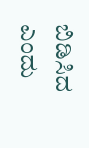ಬಿಡಿಸಿದ ಎಂದು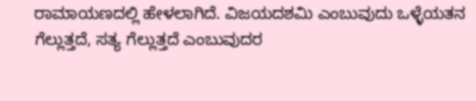ರಾಮಾಯಣದಲ್ಲಿ ಹೇಳಲಾಗಿದೆ. ವಿಜಯದಶಮಿ ಎಂಬುವುದು ಒಳ್ಳೆಯತನ ಗೆಲ್ಲುತ್ತದೆ, ಸತ್ಯ ಗೆಲ್ಲುತ್ತದೆ ಎಂಬುವುದರ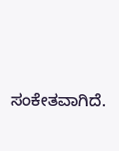ಸಂಕೇತವಾಗಿದೆ.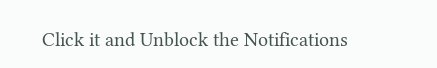Click it and Unblock the Notifications